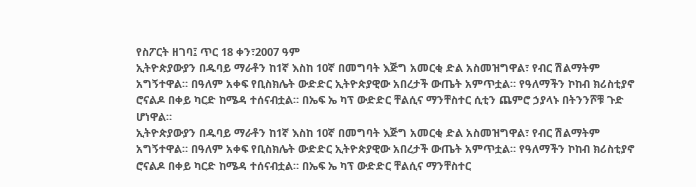የስፖርት ዘገባ፤ ጥር 18 ቀን፣2007 ዓም
ኢትዮጵያውያን በዱባይ ማራቶን ከ1ኛ እስከ 10ኛ በመግባት እጅግ አመርቂ ድል አስመዝግዋል፣ የብር ሽልማትም አግኝተዋል። በዓለም አቀፍ የቢስክሌት ውድድር ኢትዮጵያዊው አበረታች ውጤት አምጥቷል። የዓለማችን ኮከብ ክሪስቲያኖ ሮናልዶ በቀይ ካርድ ከሜዳ ተሰናብቷል። በኤፍ ኤ ካፕ ውድድር ቸልሲና ማንቸስተር ሲቲን ጨምሮ ኃያላኑ በትንንሾቹ ጉድ ሆነዋል።
ኢትዮጵያውያን በዱባይ ማራቶን ከ1ኛ እስከ 10ኛ በመግባት እጅግ አመርቂ ድል አስመዝግዋል፣ የብር ሽልማትም አግኝተዋል። በዓለም አቀፍ የቢስክሌት ውድድር ኢትዮጵያዊው አበረታች ውጤት አምጥቷል። የዓለማችን ኮከብ ክሪስቲያኖ ሮናልዶ በቀይ ካርድ ከሜዳ ተሰናብቷል። በኤፍ ኤ ካፕ ውድድር ቸልሲና ማንቸስተር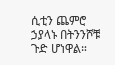ሲቲን ጨምሮ ኃያላኑ በትንንሾቹ ጉድ ሆነዋል።